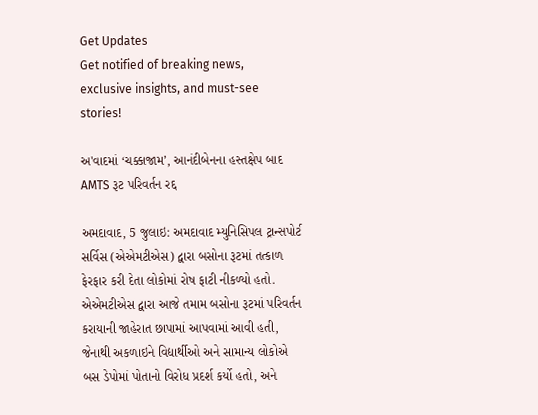Get Updates
Get notified of breaking news, exclusive insights, and must-see stories!

અ'વાદમાં ‘ચક્કાજામ’, આનંદીબેનના હસ્તક્ષેપ બાદ AMTS રૂટ પરિવર્તન રદ્દ

અમદાવાદ, 5 જુલાઇ: અમદાવાદ મ્યુનિસિપલ ટ્રાન્સપોર્ટ સર્વિસ (એએમટીએસ) દ્વારા બસોના રૂટમાં તત્કાળ ફેરફાર કરી દેતા લોકોમાં રોષ ફાટી નીકળ્યો હતો. એએમટીએસ દ્વારા આજે તમામ બસોના રૂટમાં પરિવર્તન કરાયાની જાહેરાત છાપામાં આપવામાં આવી હતી, જેનાથી અકળાઇને વિદ્યાર્થીઓ અને સામાન્ય લોકોએ બસ ડેપોમાં પોતાનો વિરોધ પ્રદર્શ કર્યો હતો, અને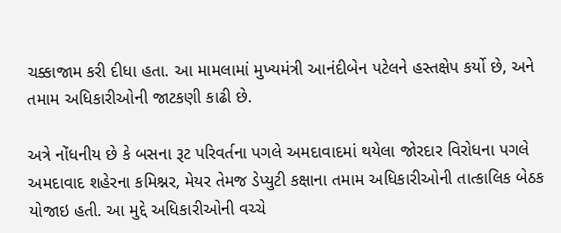ચક્કાજામ કરી દીધા હતા. આ મામલામાં મુખ્યમંત્રી આનંદીબેન પટેલને હસ્તક્ષેપ કર્યો છે, અને તમામ અધિકારીઓની જાટકણી કાઢી છે.

અત્રે નોંધનીય છે કે બસના રૂટ પરિવર્તના પગલે અમદાવાદમાં થયેલા જોરદાર વિરોધના પગલે અમદાવાદ શહેરના કમિશ્નર, મેયર તેમજ ડેપ્યુટી કક્ષાના તમામ અધિકારીઓની તાત્કાલિક બેઠક યોજાઇ હતી. આ મુદ્દે અધિકારીઓની વચ્ચે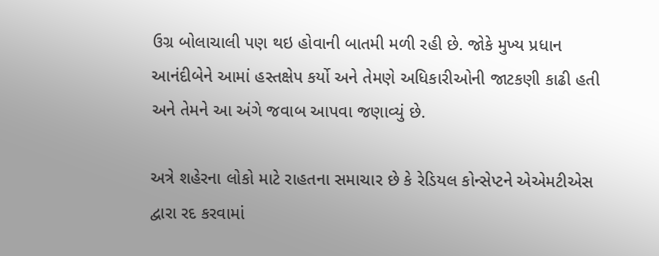ઉગ્ર બોલાચાલી પણ થઇ હોવાની બાતમી મળી રહી છે. જોકે મુખ્ય પ્રધાન આનંદીબેને આમાં હસ્તક્ષેપ કર્યો અને તેમણે અધિકારીઓની જાટકણી કાઢી હતી અને તેમને આ અંગે જવાબ આપવા જણાવ્યું છે.

અત્રે શહેરના લોકો માટે રાહતના સમાચાર છે કે રેડિયલ કોન્સેપ્ટને એએમટીએસ દ્વારા રદ કરવામાં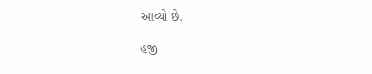આવ્યો છે.

હજી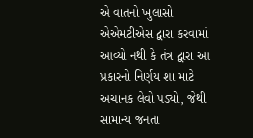એ વાતનો ખુલાસો એએમટીએસ દ્વારા કરવામાં આવ્યો નથી કે તંત્ર દ્વારા આ પ્રકારનો નિર્ણય શા માટે અચાનક લેવો પડ્યો, જેથી સામાન્ય જનતા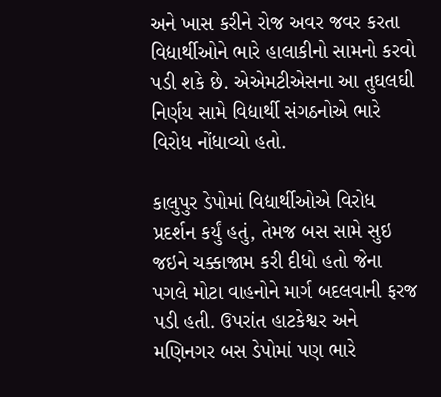અને ખાસ કરીને રોજ અવર જવર કરતા વિદ્યાર્થીઓને ભારે હાલાકીનો સામનો કરવો પડી શકે છે. એએમટીએસના આ તુઘલઘી નિર્ણય સામે વિદ્યાર્થી સંગઠનોએ ભારે વિરોધ નોંધાવ્યો હતો.

કાલુપુર ડેપોમાં વિદ્યાર્થીઓએ વિરોધ પ્રદર્શન કર્યું હતું, તેમજ બસ સામે સુઇ જઇને ચક્કાજામ કરી દીધો હતો જેના પગલે મોટા વાહનોને માર્ગ બદલવાની ફરજ પડી હતી. ઉપરાંત હાટકેશ્વર અને મણિનગર બસ ડેપોમાં પણ ભારે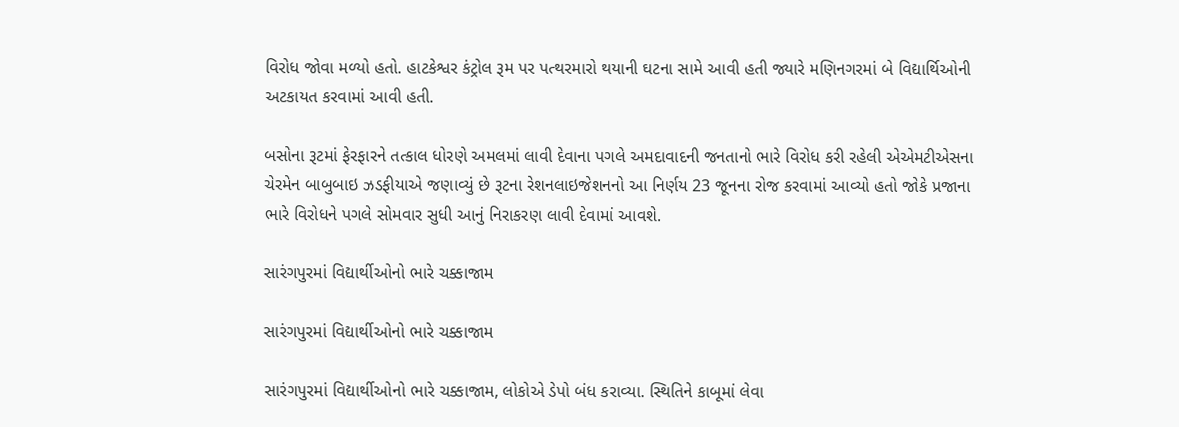વિરોધ જોવા મળ્યો હતો. હાટકેશ્વર કંટ્રોલ રૂમ પર પત્થરમારો થયાની ઘટના સામે આવી હતી જ્યારે મણિનગરમાં બે વિદ્યાર્થિઓની અટકાયત કરવામાં આવી હતી.

બસોના રૂટમાં ફેરફારને તત્કાલ ધોરણે અમલમાં લાવી દેવાના પગલે અમદાવાદની જનતાનો ભારે વિરોધ કરી રહેલી એએમટીએસના ચેરમેન બાબુબાઇ ઝડફીયાએ જણાવ્યું છે રૂટના રેશનલાઇજેશનનો આ નિર્ણય 23 જૂનના રોજ કરવામાં આવ્યો હતો જોકે પ્રજાના ભારે વિરોધને પગલે સોમવાર સુધી આનું નિરાકરણ લાવી દેવામાં આવશે.

સારંગપુરમાં વિદ્યાર્થીઓનો ભારે ચક્કાજામ

સારંગપુરમાં વિદ્યાર્થીઓનો ભારે ચક્કાજામ

સારંગપુરમાં વિદ્યાર્થીઓનો ભારે ચક્કાજામ, લોકોએ ડેપો બંધ કરાવ્યા. સ્થિતિને કાબૂમાં લેવા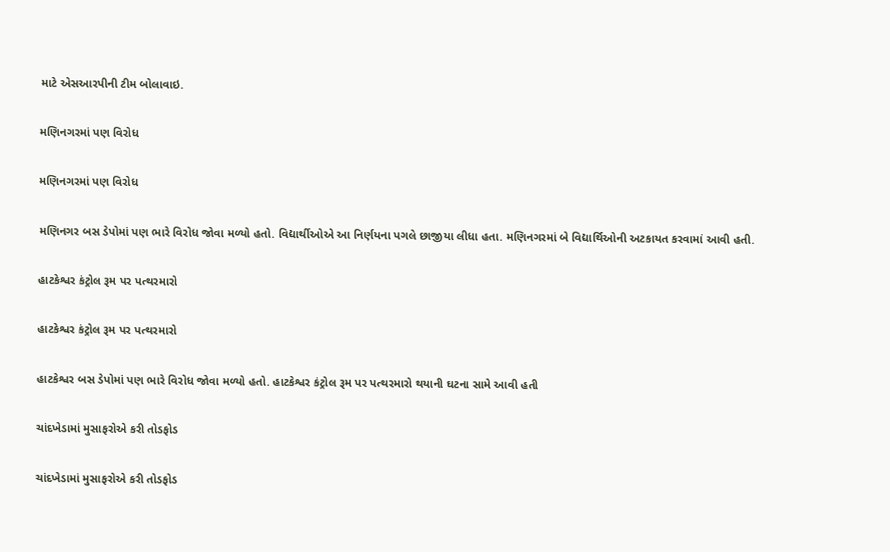માટે એસઆરપીની ટીમ બોલાવાઇ.

મણિનગરમાં પણ વિરોધ

મણિનગરમાં પણ વિરોધ

મણિનગર બસ ડેપોમાં પણ ભારે વિરોધ જોવા મળ્યો હતો. વિદ્યાર્થીઓએ આ નિર્ણયના પગલે છાજીયા લીધા હતા. મણિનગરમાં બે વિદ્યાર્થિઓની અટકાયત કરવામાં આવી હતી.

હાટકેશ્વર કંટ્રોલ રૂમ પર પત્થરમારો

હાટકેશ્વર કંટ્રોલ રૂમ પર પત્થરમારો

હાટકેશ્વર બસ ડેપોમાં પણ ભારે વિરોધ જોવા મળ્યો હતો. હાટકેશ્વર કંટ્રોલ રૂમ પર પત્થરમારો થયાની ઘટના સામે આવી હતી

ચાંદખેડામાં મુસાફરોએ કરી તોડફોડ

ચાંદખેડામાં મુસાફરોએ કરી તોડફોડ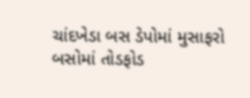ચાંદખેડા બસ ડેપોમાં મુસાફરો બસોમાં તોડફોડ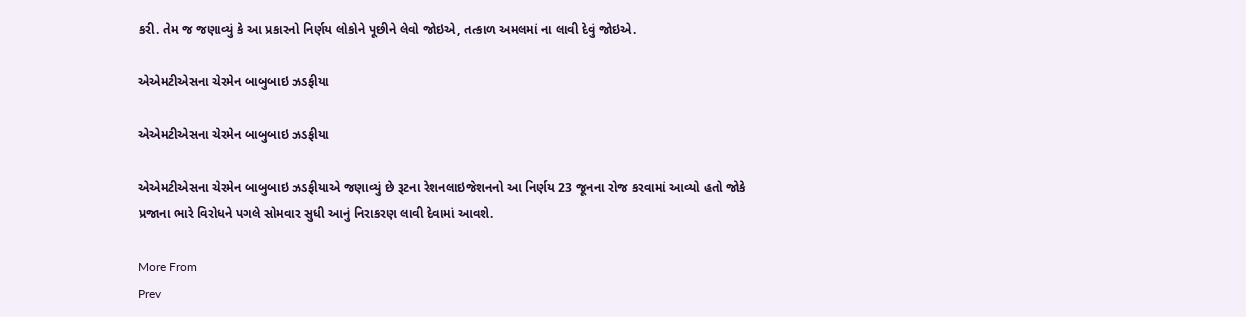કરી. તેમ જ જણાવ્યું કે આ પ્રકારનો નિર્ણય લોકોને પૂછીને લેવો જોઇએ, તત્કાળ અમલમાં ના લાવી દેવું જોઇએ.

એએમટીએસના ચેરમેન બાબુબાઇ ઝડફીયા

એએમટીએસના ચેરમેન બાબુબાઇ ઝડફીયા

એએમટીએસના ચેરમેન બાબુબાઇ ઝડફીયાએ જણાવ્યું છે રૂટના રેશનલાઇજેશનનો આ નિર્ણય 23 જૂનના રોજ કરવામાં આવ્યો હતો જોકે પ્રજાના ભારે વિરોધને પગલે સોમવાર સુધી આનું નિરાકરણ લાવી દેવામાં આવશે.

More From
Prev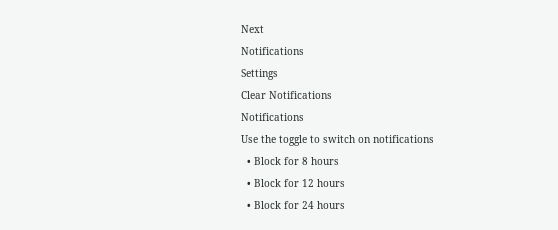Next
Notifications
Settings
Clear Notifications
Notifications
Use the toggle to switch on notifications
  • Block for 8 hours
  • Block for 12 hours
  • Block for 24 hours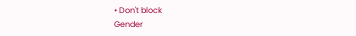• Don't block
Gender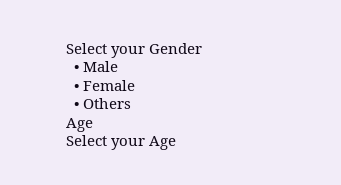Select your Gender
  • Male
  • Female
  • Others
Age
Select your Age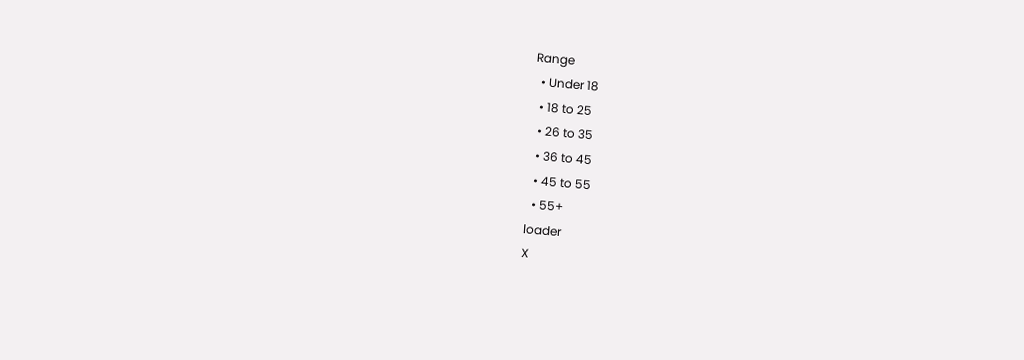Range
  • Under 18
  • 18 to 25
  • 26 to 35
  • 36 to 45
  • 45 to 55
  • 55+
loader
X